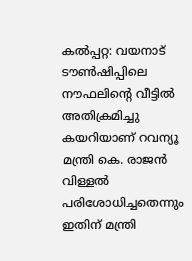കൽപ്പറ്റ: വയനാട് ടൗൺഷിപ്പിലെ നൗഫലിന്റെ വീട്ടിൽ അതിക്രമിച്ചു കയറിയാണ് റവന്യൂ മന്ത്രി കെ. രാജൻ വിള്ളൽ പരിശോധിച്ചതെന്നും ഇതിന് മന്ത്രി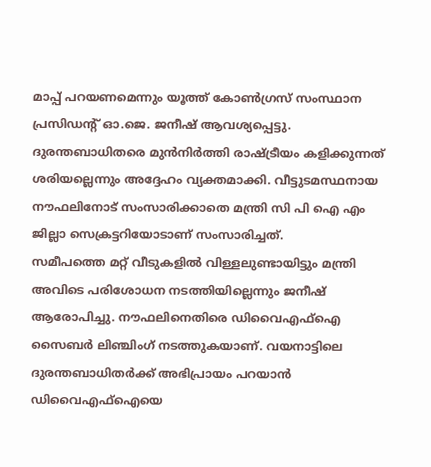മാപ്പ് പറയണമെന്നും യൂത്ത് കോൺഗ്രസ് സംസ്ഥാന പ്രസിഡന്റ് ഓ.ജെ. ജനീഷ് ആവശ്യപ്പെട്ടു. ദുരന്തബാധിതരെ മുൻനിർത്തി രാഷ്ട്രീയം കളിക്കുന്നത് ശരിയല്ലെന്നും അദ്ദേഹം വ്യക്തമാക്കി. വീട്ടുടമസ്ഥനായ നൗഫലിനോട് സംസാരിക്കാതെ മന്ത്രി സി പി ഐ എം ജില്ലാ സെക്രട്ടറിയോടാണ് സംസാരിച്ചത്.
സമീപത്തെ മറ്റ് വീടുകളിൽ വിള്ളലുണ്ടായിട്ടും മന്ത്രി അവിടെ പരിശോധന നടത്തിയില്ലെന്നും ജനീഷ് ആരോപിച്ചു. നൗഫലിനെതിരെ ഡിവൈഎഫ്ഐ സൈബർ ലിഞ്ചിംഗ് നടത്തുകയാണ്. വയനാട്ടിലെ ദുരന്തബാധിതർക്ക് അഭിപ്രായം പറയാൻ ഡിവൈഎഫ്ഐയെ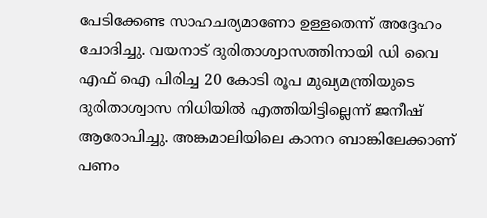പേടിക്കേണ്ട സാഹചര്യമാണോ ഉള്ളതെന്ന് അദ്ദേഹം ചോദിച്ചു. വയനാട് ദുരിതാശ്വാസത്തിനായി ഡി വൈ എഫ് ഐ പിരിച്ച 20 കോടി രൂപ മുഖ്യമന്ത്രിയുടെ ദുരിതാശ്വാസ നിധിയിൽ എത്തിയിട്ടില്ലെന്ന് ജനീഷ് ആരോപിച്ചു. അങ്കമാലിയിലെ കാനറ ബാങ്കിലേക്കാണ് പണം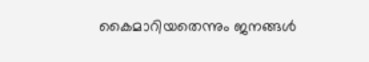കൈമാറിയതെന്നും ജനങ്ങൾ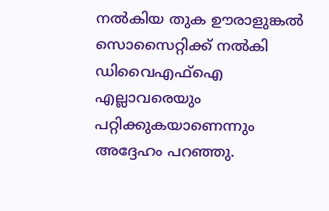നൽകിയ തുക ഊരാളുങ്കൽ സൊസൈറ്റിക്ക് നൽകി ഡിവൈഎഫ്ഐ എല്ലാവരെയും പറ്റിക്കുകയാണെന്നും അദ്ദേഹം പറഞ്ഞു.